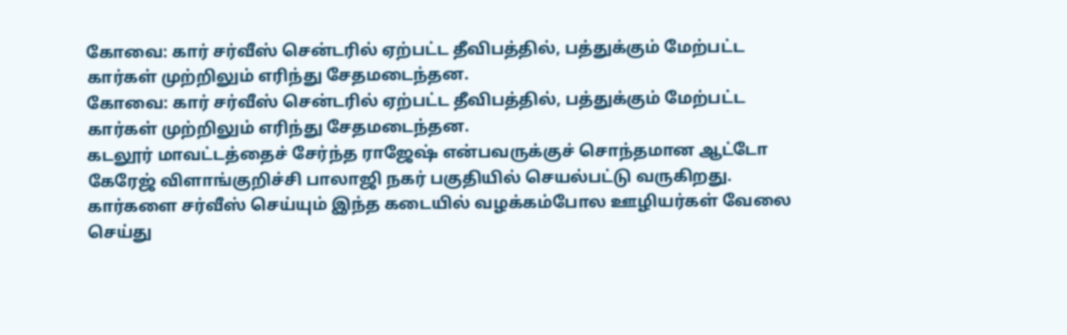கோவை: கார் சர்வீஸ் சென்டரில் ஏற்பட்ட தீவிபத்தில், பத்துக்கும் மேற்பட்ட கார்கள் முற்றிலும் எரிந்து சேதமடைந்தன.
கோவை: கார் சர்வீஸ் சென்டரில் ஏற்பட்ட தீவிபத்தில், பத்துக்கும் மேற்பட்ட கார்கள் முற்றிலும் எரிந்து சேதமடைந்தன.
கடலூர் மாவட்டத்தைச் சேர்ந்த ராஜேஷ் என்பவருக்குச் சொந்தமான ஆட்டோ கேரேஜ் விளாங்குறிச்சி பாலாஜி நகர் பகுதியில் செயல்பட்டு வருகிறது. கார்களை சர்வீஸ் செய்யும் இந்த கடையில் வழக்கம்போல ஊழியர்கள் வேலை செய்து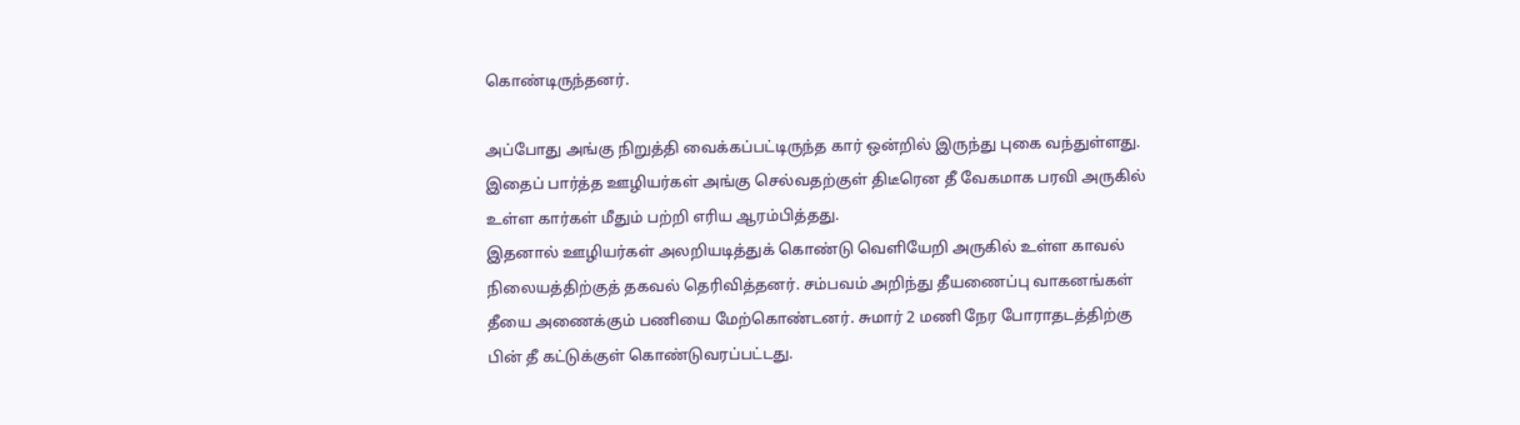கொண்டிருந்தனர்.

அப்போது அங்கு நிறுத்தி வைக்கப்பட்டிருந்த கார் ஒன்றில் இருந்து புகை வந்துள்ளது. இதைப் பார்த்த ஊழியர்கள் அங்கு செல்வதற்குள் திடீரென தீ வேகமாக பரவி அருகில் உள்ள கார்கள் மீதும் பற்றி எரிய ஆரம்பித்தது.
இதனால் ஊழியர்கள் அலறியடித்துக் கொண்டு வெளியேறி அருகில் உள்ள காவல் நிலையத்திற்குத் தகவல் தெரிவித்தனர். சம்பவம் அறிந்து தீயணைப்பு வாகனங்கள் தீயை அணைக்கும் பணியை மேற்கொண்டனர். சுமார் 2 மணி நேர போராதடத்திற்கு பின் தீ கட்டுக்குள் கொண்டுவரப்பட்டது.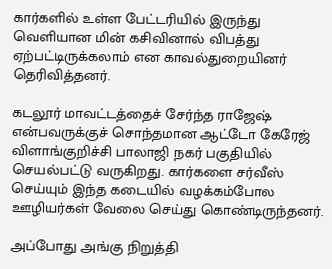கார்களில் உள்ள பேட்டரியில் இருந்து வெளியான மின் கசிவினால் விபத்து ஏற்பட்டிருக்கலாம் என காவல்துறையினர் தெரிவித்தனர்.

கடலூர் மாவட்டத்தைச் சேர்ந்த ராஜேஷ் என்பவருக்குச் சொந்தமான ஆட்டோ கேரேஜ் விளாங்குறிச்சி பாலாஜி நகர் பகுதியில் செயல்பட்டு வருகிறது. கார்களை சர்வீஸ் செய்யும் இந்த கடையில் வழக்கம்போல ஊழியர்கள் வேலை செய்து கொண்டிருந்தனர்.

அப்போது அங்கு நிறுத்தி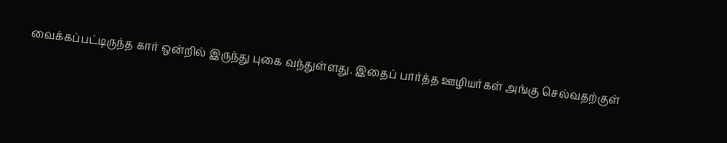வைக்கப்பட்டிருந்த கார் ஒன்றில் இருந்து புகை வந்துள்ளது. இதைப் பார்த்த ஊழியர்கள் அங்கு செல்வதற்குள்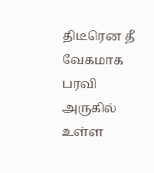திடீரென தீ வேகமாக பரவி அருகில் உள்ள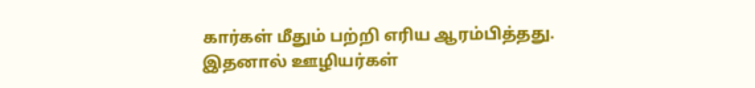கார்கள் மீதும் பற்றி எரிய ஆரம்பித்தது.
இதனால் ஊழியர்கள்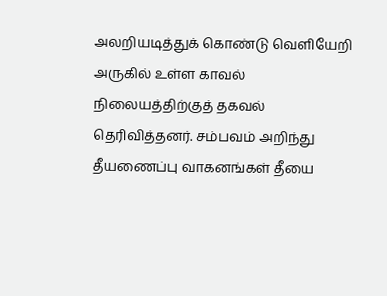அலறியடித்துக் கொண்டு வெளியேறி அருகில் உள்ள காவல் நிலையத்திற்குத் தகவல் தெரிவித்தனர். சம்பவம் அறிந்து தீயணைப்பு வாகனங்கள் தீயை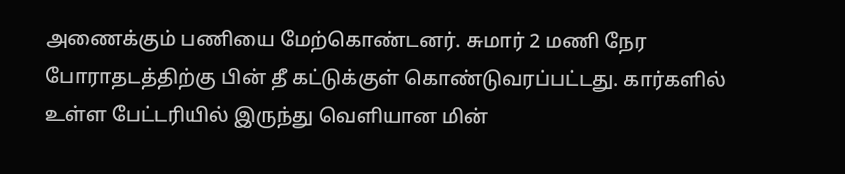அணைக்கும் பணியை மேற்கொண்டனர். சுமார் 2 மணி நேர போராதடத்திற்கு பின் தீ கட்டுக்குள் கொண்டுவரப்பட்டது. கார்களில் உள்ள பேட்டரியில் இருந்து வெளியான மின்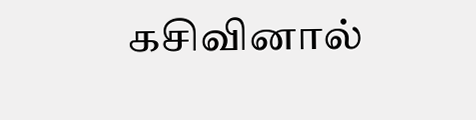கசிவினால்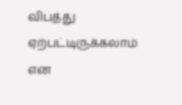விபத்து ஏற்பட்டிருக்கலாம் என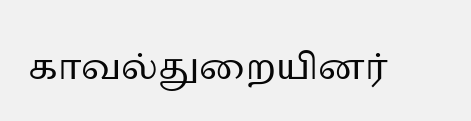காவல்துறையினர்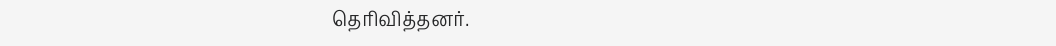தெரிவித்தனர்.